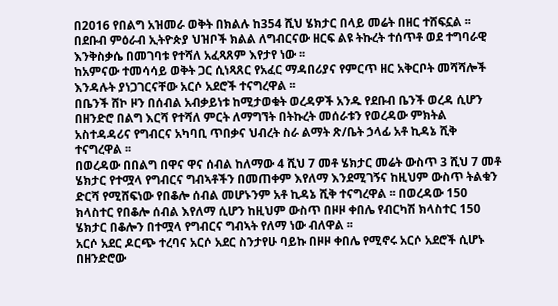በ2016 የበልግ አዝመራ ወቅት በክልሉ ከ354 ሺህ ሄክታር በላይ መሬት በዘር ተሸፍኗል ፡፡
በደቡብ ምዕራብ ኢትዮጵያ ህዝቦች ክልል ለግብርናው ዘርፍ ልዩ ትኩረት ተሰጥቶ ወደ ተግባራዊ እንቅስቃሴ በመገባቱ የተሻለ አፈጻጸም እየታየ ነው ፡፡
ከአምናው ተመሳሳይ ወቅት ጋር ሲነጻጸር የአፈር ማዳበሪያና የምርጥ ዘር አቅርቦት መሻሻሎች እንዳሉት ያነጋገርናቸው አርሶ አደሮች ተናግረዋል ፡፡
በቤንች ሸኮ ዞን በሰብል አብቃይነቱ ከሚታወቁት ወረዳዎች አንዱ የደቡብ ቤንች ወረዳ ሲሆን በዘንድሮ በልግ እርሻ የተሻለ ምርት ለማግኘት በትኩረት መሰራቱን የወረዳው ምክትል አስተዳዳሪና የግብርና አካባቢ ጥበቃና ህብረት ስራ ልማት ጽ/ቤት ኃላፊ አቶ ኪዳኔ ሺቅ ተናግረዋል ፡፡
በወረዳው በበልግ በዋና ዋና ሰብል ከለማው 4 ሺህ 7 መቶ ሄክታር መሬት ውስጥ 3 ሺህ 7 መቶ ሄክታር የተሟላ የግብርና ግብኣቶችን በመጠቀም እየለማ እንደሚገኝና ከዚህም ውስጥ ትልቁን ድርሻ የሚሸፍነው የበቆሎ ሰብል መሆኑንም አቶ ኪዳኔ ሺቅ ተናግረዋል ፡፡ በወረዳው 150 ክላስተር የበቆሎ ሰብል እየለማ ሲሆን ከዚህም ውስጥ በዞዞ ቀበሌ የብርካሽ ክላስተር 150 ሄክታር በቆሎን በተሟላ የግብርና ግብኣት የለማ ነው ብለዋል ፡፡
አርሶ አደር ዶርጭ ተረባና አርሶ አደር ስንታየሁ ባይኩ በዞዞ ቀበሌ የሚኖሩ አርሶ አደሮች ሲሆኑ በዘንድሮው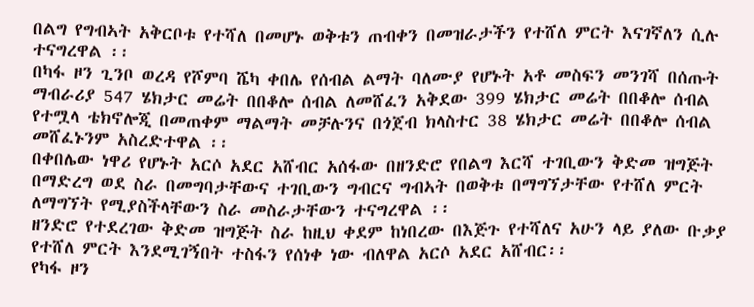በልግ የግብኣት አቅርቦቱ የተሻለ በመሆኑ ወቅቱን ጠብቀን በመዝራታችን የተሸለ ምርት እናገኛለን ሲሉ ተናግረዋል ፡፡
በካፋ ዞን ጊንቦ ወረዳ የሾምባ ሼካ ቀበሌ የሰብል ልማት ባለሙያ የሆኑት አቶ መስፍን መንገሻ በሰጡት ማብራሪያ 547 ሄክታር መሬት በበቆሎ ሰብል ለመሸፈን አቅደው 399 ሄክታር መሬት በበቆሎ ሰብል የተሟላ ቴክኖሎጂ በመጠቀም ማልማት መቻሉንና በጎጀብ ክላስተር 38 ሄክታር መሬት በበቆሎ ሰብል መሸፈኑንም አስረድተዋል ፡፡
በቀበሌው ነዋሪ የሆኑት አርሶ አደር አሸብር አሰፋው በዘንድሮ የበልግ እርሻ ተገቢውን ቅድመ ዝግጅት በማድረግ ወደ ስራ በመግባታቸውና ተገቢውን ግብርና ግብኣት በወቅቱ በማግኘታቸው የተሸለ ምርት ለማግኘት የሚያስችላቸውን ስራ መስራታቸውን ተናግረዋል ፡፡
ዘንድሮ የተደረገው ቅድመ ዝግጅት ስራ ከዚህ ቀደም ከነበረው በእጅጉ የተሻለና አሁን ላይ ያለው ቡቃያ የተሸለ ምርት እንደሚገኝበት ተስፋን የሰነቀ ነው ብለዋል አርሶ አደር አሸብር፡፡
የካፋ ዞን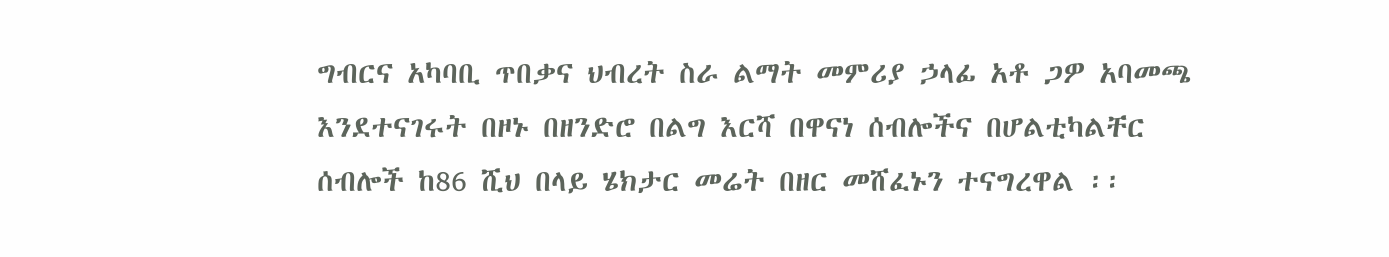ግብርና አካባቢ ጥበቃና ህብረት ስራ ልማት መምሪያ ኃላፊ አቶ ጋዎ አባመጫ እንደተናገሩት በዞኑ በዘንድሮ በልግ እርሻ በዋናነ ሰብሎችና በሆልቲካልቸር ሰብሎች ከ86 ሺህ በላይ ሄክታር መሬት በዘር መሸፈኑን ተናግረዋል ፡፡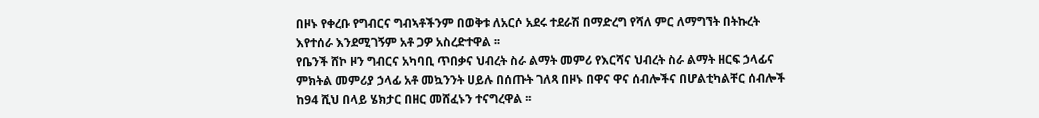በዞኑ የቀረቡ የግብርና ግብኣቶችንም በወቅቱ ለአርሶ አደሩ ተደራሽ በማድረግ የሻለ ምር ለማግኘት በትኩረት እየተሰራ እንደሚገኝም አቶ ጋዎ አስረድተዋል ፡፡
የቤንች ሸኮ ዞን ግብርና አካባቢ ጥበቃና ህብረት ስራ ልማት መምሪ የእርሻና ህብረት ስራ ልማት ዘርፍ ኃላፊና ምክትል መምሪያ ኃላፊ አቶ መኳንንት ሀይሉ በሰጡት ገለጻ በዞኑ በዋና ዋና ሰብሎችና በሆልቲካልቸር ሰብሎች ከ94 ሺህ በላይ ሄክታር በዘር መሸፈኑን ተናግረዋል ፡፡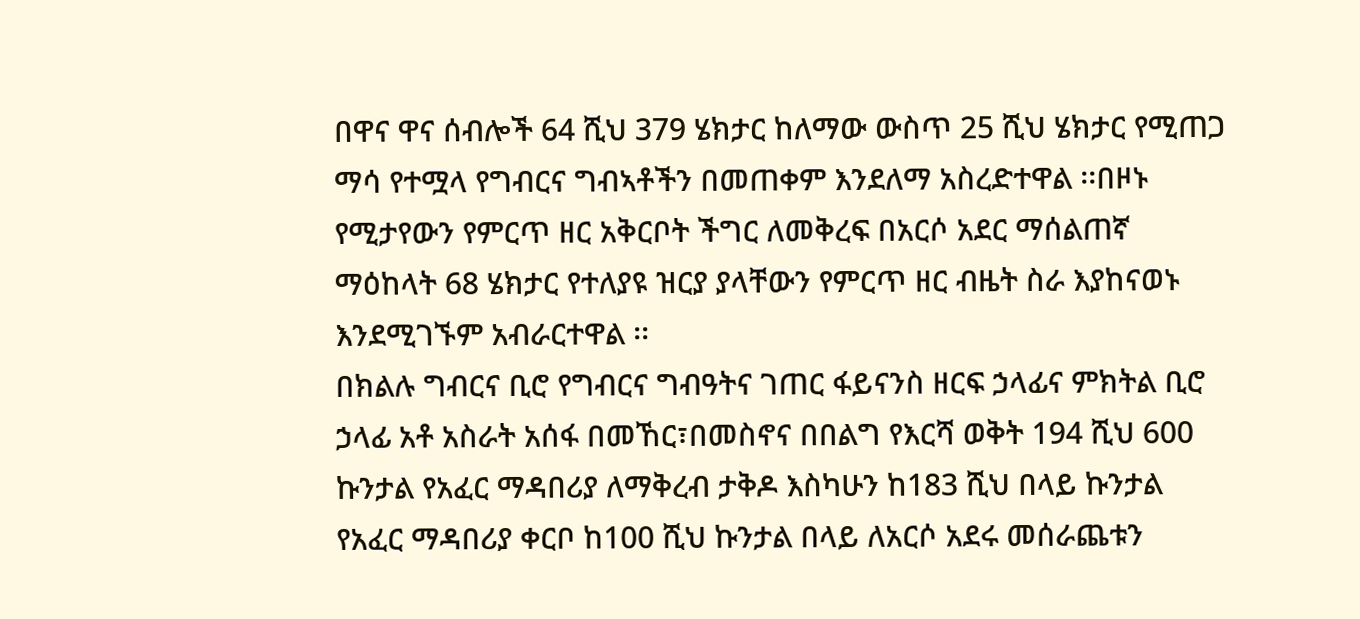በዋና ዋና ሰብሎች 64 ሺህ 379 ሄክታር ከለማው ውስጥ 25 ሺህ ሄክታር የሚጠጋ ማሳ የተሟላ የግብርና ግብኣቶችን በመጠቀም እንደለማ አስረድተዋል ፡፡በዞኑ የሚታየውን የምርጥ ዘር አቅርቦት ችግር ለመቅረፍ በአርሶ አደር ማሰልጠኛ ማዕከላት 68 ሄክታር የተለያዩ ዝርያ ያላቸውን የምርጥ ዘር ብዜት ስራ እያከናወኑ እንደሚገኙም አብራርተዋል ፡፡
በክልሉ ግብርና ቢሮ የግብርና ግብዓትና ገጠር ፋይናንስ ዘርፍ ኃላፊና ምክትል ቢሮ ኃላፊ አቶ አስራት አሰፋ በመኸር፣በመስኖና በበልግ የእርሻ ወቅት 194 ሺህ 600 ኩንታል የአፈር ማዳበሪያ ለማቅረብ ታቅዶ እስካሁን ከ183 ሺህ በላይ ኩንታል የአፈር ማዳበሪያ ቀርቦ ከ100 ሺህ ኩንታል በላይ ለአርሶ አደሩ መሰራጨቱን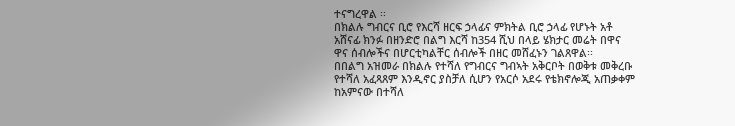ተናግረዋል ፡፡
በክልሉ ግብርና ቢሮ የእርሻ ዘርፍ ኃላፊና ምክትል ቢሮ ኃላፊ የሆኑት አቶ አሸናፊ ክንፉ በዘንድሮ በልግ እርሻ ከ354 ሺህ በላይ ሄክታር መሬት በዋና ዋና ሰብሎችና በሆርቲካልቸር ሰብሎች በዘር መሸፈኑን ገልጸዋል፡፡
በበልግ አዝመራ በክልሉ የተሻለ የግብርና ግብኣት አቅርቦት በወቅቱ መቅረቡ የተሻለ አፈጻጸም እንዲኖር ያስቻለ ሲሆን የአርሶ አደሩ የቴክኖሎጂ አጠቃቀም ከአምናው በተሻለ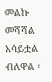መልኩ መሻሻል አሳይቷል ብለዋል ፡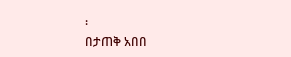፡
በታጠቅ አበበ